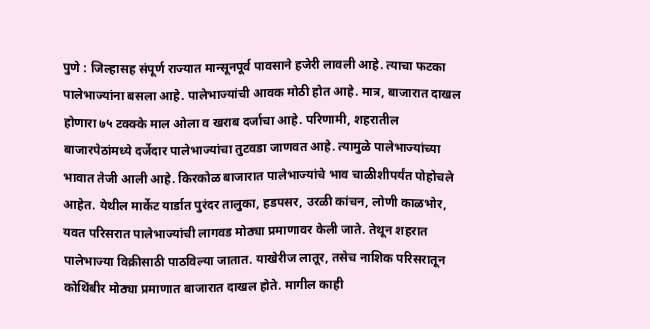पुणे : जिल्हासह संपूर्ण राज्यात मान्सूनपूर्व पावसाने हजेरी लावली आहे. त्याचा फटका पालेभाज्यांना बसला आहे. पालेभाज्यांची आवक मोठी होत आहे. मात्र, बाजारात दाखल होणारा ७५ टक्क्के माल ओला व खराब दर्जाचा आहे. परिणामी, शहरातील बाजारपेठांमध्ये दर्जेदार पालेभाज्यांचा तुटवडा जाणवत आहे. त्यामुळे पालेभाज्यांच्या भावात तेजी आली आहे. किरकोळ बाजारात पालेभाज्यांचे भाव चाळीशीपर्यंत पोहोचले आहेत. येथील मार्केट यार्डात पुरंदर तालुका, हडपसर, उरळी कांचन, लोणी काळभोर, यवत परिसरात पालेभाज्यांची लागवड मोठ्या प्रमाणावर केली जाते. तेथून शहरात पालेभाज्या विक्रीसाठी पाठविल्या जातात. याखेरीज लातूर, तसेच नाशिक परिसरातून कोथिंबीर मोठ्या प्रमाणात बाजारात दाखल होते. मागील काही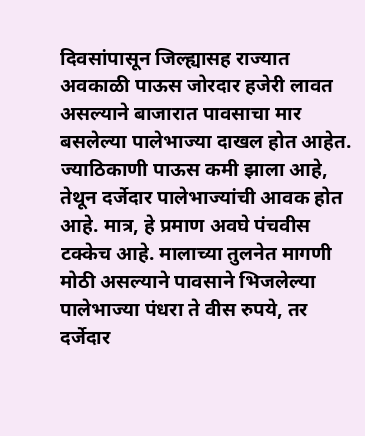दिवसांपासून जिल्ह्यासह राज्यात अवकाळी पाऊस जोरदार हजेरी लावत असल्याने बाजारात पावसाचा मार बसलेल्या पालेभाज्या दाखल होत आहेत. ज्याठिकाणी पाऊस कमी झाला आहे, तेथून दर्जेदार पालेभाज्यांची आवक होत आहे. मात्र, हे प्रमाण अवघे पंचवीस टक्केच आहे. मालाच्या तुलनेत मागणी मोठी असल्याने पावसाने भिजलेल्या पालेभाज्या पंधरा ते वीस रुपये, तर दर्जेदार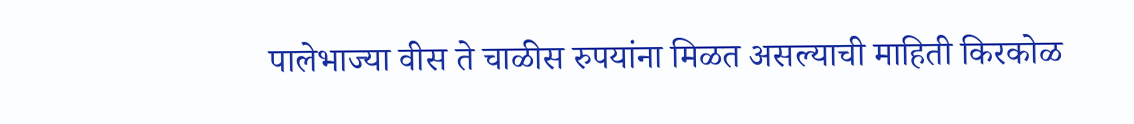पालेभाज्या वीस ते चाळीस रुपयांना मिळत असल्याची माहिती किरकोळ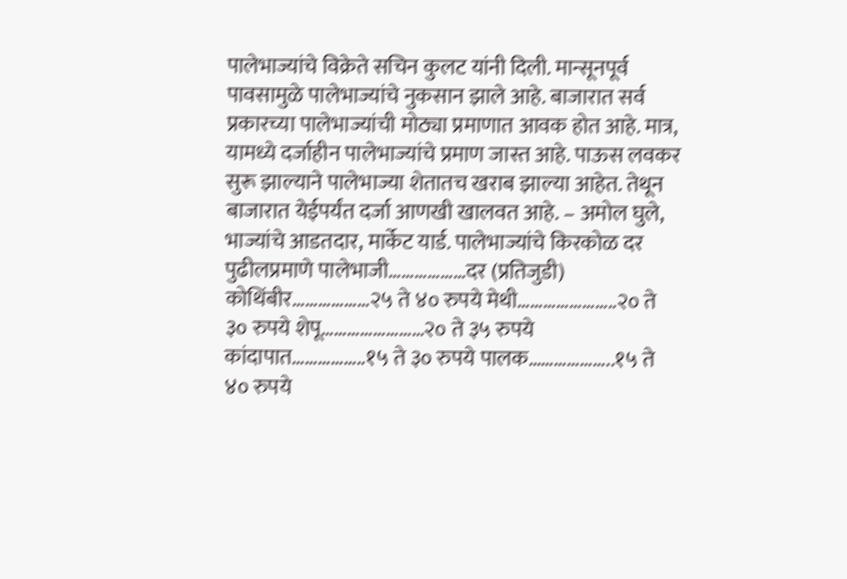पालेभाज्यांचे विक्रेते सचिन कुलट यांनी दिली. मान्सूनपूर्व पावसामुळे पालेभाज्यांचे नुकसान झाले आहे. बाजारात सर्व प्रकारच्या पालेभाज्यांची मोठ्या प्रमाणात आवक होत आहे. मात्र, यामध्ये दर्जाहीन पालेभाज्यांचे प्रमाण जास्त आहे. पाऊस लवकर सुरू झाल्याने पालेभाज्या शेतातच खराब झाल्या आहेत. तेथून बाजारात येईपर्यंत दर्जा आणखी खालवत आहे. – अमोल घुले, भाज्यांचे आडतदार, मार्केट यार्ड. पालेभाज्यांचे किरकोळ दर पुढीलप्रमाणे पालेभाजी………………दर (प्रतिजुडी) कोथिंबीर………………२५ ते ४० रुपये मेथी…………………..२० ते ३० रुपये शेपू……………………२० ते ३५ रुपये कांदापात……………..१५ ते ३० रुपये पालक………………..१५ ते ४० रुपये